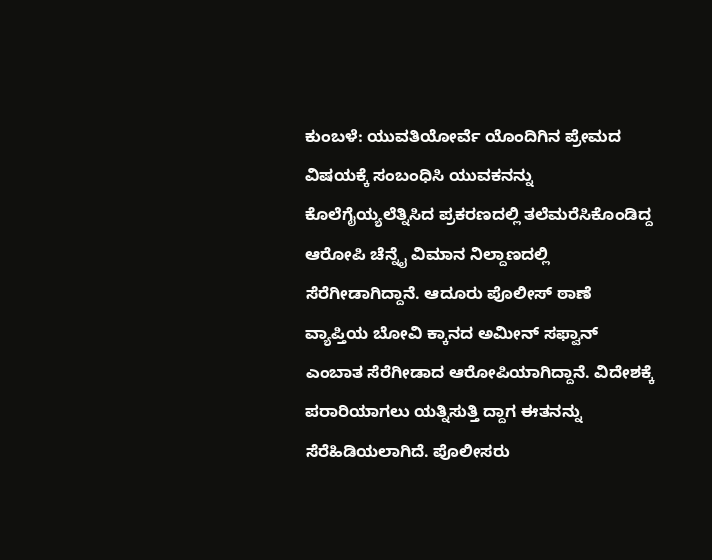ಕುಂಬಳೆ: ಯುವತಿಯೋರ್ವೆ ಯೊಂದಿಗಿನ ಪ್ರೇಮದ ವಿಷಯಕ್ಕೆ ಸಂಬಂಧಿಸಿ ಯುವಕನನ್ನು ಕೊಲೆಗೈಯ್ಯಲೆತ್ನಿಸಿದ ಪ್ರಕರಣದಲ್ಲಿ ತಲೆಮರೆಸಿಕೊಂಡಿದ್ದ ಆರೋಪಿ ಚೆನ್ನೈ ವಿಮಾನ ನಿಲ್ದಾಣದಲ್ಲಿ ಸೆರೆಗೀಡಾಗಿದ್ದಾನೆ. ಆದೂರು ಪೊಲೀಸ್ ಠಾಣೆ ವ್ಯಾಪ್ತಿಯ ಬೋವಿ ಕ್ಕಾನದ ಅಮೀನ್ ಸಫ್ವಾನ್ ಎಂಬಾತ ಸೆರೆಗೀಡಾದ ಆರೋಪಿಯಾಗಿದ್ದಾನೆ. ವಿದೇಶಕ್ಕೆ ಪರಾರಿಯಾಗಲು ಯತ್ನಿಸುತ್ತಿ ದ್ದಾಗ ಈತನನ್ನು ಸೆರೆಹಿಡಿಯಲಾಗಿದೆ. ಪೊಲೀಸರು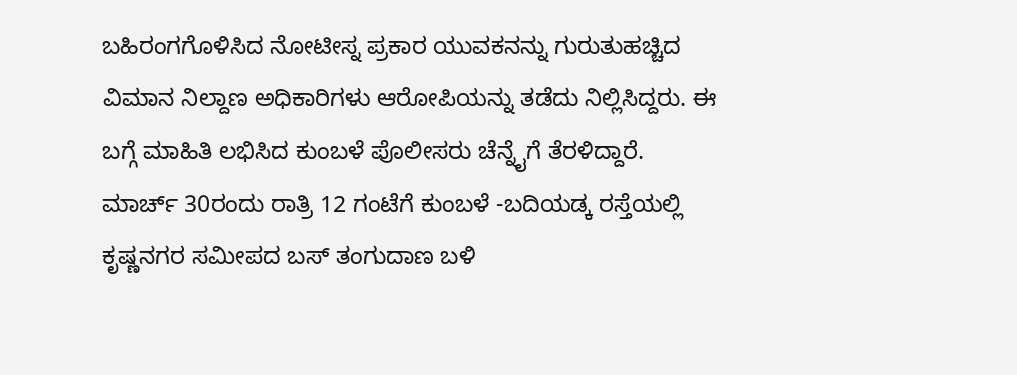ಬಹಿರಂಗಗೊಳಿಸಿದ ನೋಟೀಸ್ನ ಪ್ರಕಾರ ಯುವಕನನ್ನು ಗುರುತುಹಚ್ಚಿದ ವಿಮಾನ ನಿಲ್ದಾಣ ಅಧಿಕಾರಿಗಳು ಆರೋಪಿಯನ್ನು ತಡೆದು ನಿಲ್ಲಿಸಿದ್ದರು. ಈ ಬಗ್ಗೆ ಮಾಹಿತಿ ಲಭಿಸಿದ ಕುಂಬಳೆ ಪೊಲೀಸರು ಚೆನ್ನೈಗೆ ತೆರಳಿದ್ದಾರೆ.
ಮಾರ್ಚ್ 30ರಂದು ರಾತ್ರಿ 12 ಗಂಟೆಗೆ ಕುಂಬಳೆ -ಬದಿಯಡ್ಕ ರಸ್ತೆಯಲ್ಲಿ ಕೃಷ್ಣನಗರ ಸಮೀಪದ ಬಸ್ ತಂಗುದಾಣ ಬಳಿ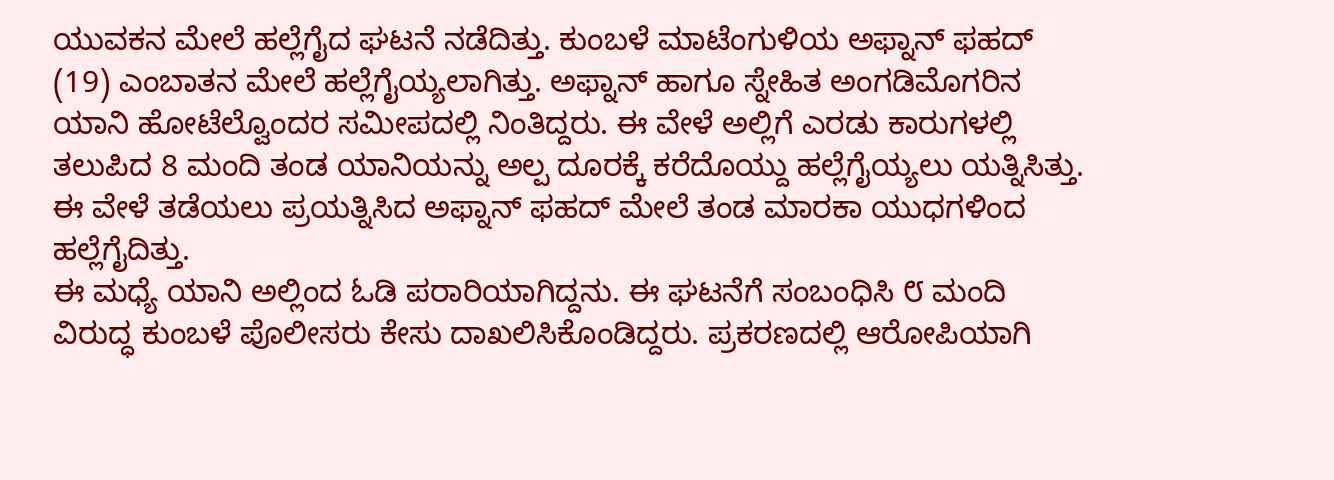ಯುವಕನ ಮೇಲೆ ಹಲ್ಲೆಗೈದ ಘಟನೆ ನಡೆದಿತ್ತು. ಕುಂಬಳೆ ಮಾಟೆಂಗುಳಿಯ ಅಫ್ನಾನ್ ಫಹದ್ (19) ಎಂಬಾತನ ಮೇಲೆ ಹಲ್ಲೆಗೈಯ್ಯಲಾಗಿತ್ತು. ಅಫ್ನಾನ್ ಹಾಗೂ ಸ್ನೇಹಿತ ಅಂಗಡಿಮೊಗರಿನ ಯಾನಿ ಹೋಟೆಲ್ವೊಂದರ ಸಮೀಪದಲ್ಲಿ ನಿಂತಿದ್ದರು. ಈ ವೇಳೆ ಅಲ್ಲಿಗೆ ಎರಡು ಕಾರುಗಳಲ್ಲಿ ತಲುಪಿದ 8 ಮಂದಿ ತಂಡ ಯಾನಿಯನ್ನು ಅಲ್ಪ ದೂರಕ್ಕೆ ಕರೆದೊಯ್ದು ಹಲ್ಲೆಗೈಯ್ಯಲು ಯತ್ನಿಸಿತ್ತು. ಈ ವೇಳೆ ತಡೆಯಲು ಪ್ರಯತ್ನಿಸಿದ ಅಫ್ನಾನ್ ಫಹದ್ ಮೇಲೆ ತಂಡ ಮಾರಕಾ ಯುಧಗಳಿಂದ ಹಲ್ಲೆಗೈದಿತ್ತು.
ಈ ಮಧ್ಯೆ ಯಾನಿ ಅಲ್ಲಿಂದ ಓಡಿ ಪರಾರಿಯಾಗಿದ್ದನು. ಈ ಘಟನೆಗೆ ಸಂಬಂಧಿಸಿ ೮ ಮಂದಿ ವಿರುದ್ಧ ಕುಂಬಳೆ ಪೊಲೀಸರು ಕೇಸು ದಾಖಲಿಸಿಕೊಂಡಿದ್ದರು. ಪ್ರಕರಣದಲ್ಲಿ ಆರೋಪಿಯಾಗಿ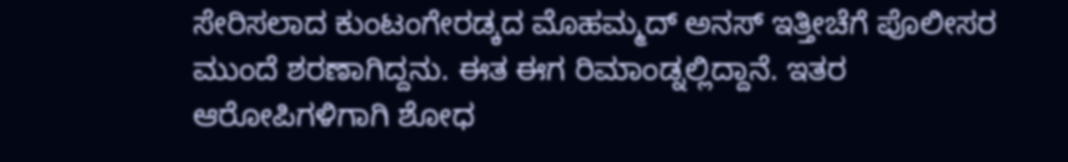ಸೇರಿಸಲಾದ ಕುಂಟಂಗೇರಡ್ಕದ ಮೊಹಮ್ಮದ್ ಅನಸ್ ಇತ್ತೀಚೆಗೆ ಪೊಲೀಸರ ಮುಂದೆ ಶರಣಾಗಿದ್ದನು. ಈತ ಈಗ ರಿಮಾಂಡ್ನಲ್ಲಿದ್ದಾನೆ. ಇತರ ಆರೋಪಿಗಳಿಗಾಗಿ ಶೋಧ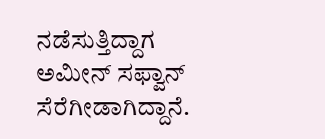ನಡೆಸುತ್ತಿದ್ದಾಗ ಅಮೀನ್ ಸಫ್ವಾನ್ ಸೆರೆಗೀಡಾಗಿದ್ದಾನೆ.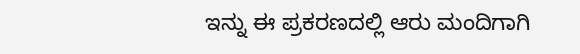ಇನ್ನು ಈ ಪ್ರಕರಣದಲ್ಲಿ ಆರು ಮಂದಿಗಾಗಿ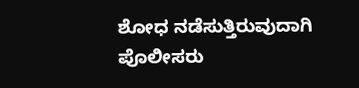ಶೋಧ ನಡೆಸುತ್ತಿರುವುದಾಗಿ ಪೊಲೀಸರು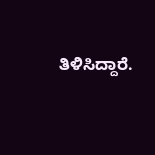ತಿಳಿಸಿದ್ದಾರೆ.